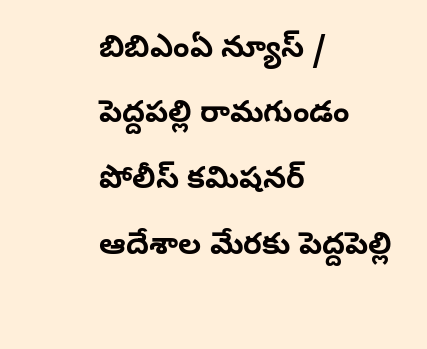బిబిఎంఏ న్యూస్ / పెద్దపల్లి రామగుండం పోలీస్ కమిషనర్ ఆదేశాల మేరకు పెద్దపెల్లి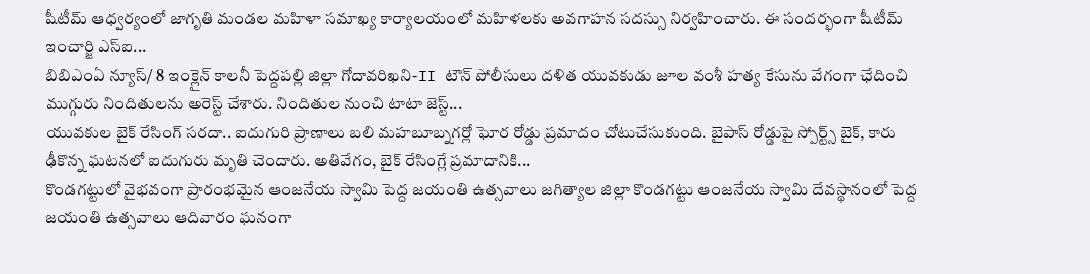షీటీమ్ ఆధ్వర్యంలో జాగృతి మండల మహిళా సమాఖ్య కార్యాలయంలో మహిళలకు అవగాహన సదస్సు నిర్వహించారు. ఈ సందర్భంగా షీటీమ్ ఇంచార్జి ఎస్ఐ...
బిబిఎంఏ న్యూస్/ 8 ఇంక్లైన్ కాలనీ పెద్దపల్లి జిల్లా గోదావరిఖని-II టౌన్ పోలీసులు దళిత యువకుడు జూల వంశీ హత్య కేసును వేగంగా ఛేదించి ముగ్గురు నిందితులను అరెస్ట్ చేశారు. నిందితుల నుంచి టాటా జెస్ట్...
యువకుల బైక్ రేసింగ్ సరదా.. ఐదుగురి ప్రాణాలు బలి మహబూబ్నగర్లో ఘోర రోడ్డు ప్రమాదం చోటుచేసుకుంది. బైపాస్ రోడ్డుపై స్పోర్ట్స్ బైక్, కారు ఢీకొన్న ఘటనలో ఐదుగురు మృతి చెందారు. అతివేగం, బైక్ రేసింగ్లే ప్రమాదానికి...
కొండగట్టులో వైభవంగా ప్రారంభమైన ఆంజనేయ స్వామి పెద్ద జయంతి ఉత్సవాలు జగిత్యాల జిల్లా కొండగట్టు ఆంజనేయ స్వామి దేవస్థానంలో పెద్ద జయంతి ఉత్సవాలు ఆదివారం ఘనంగా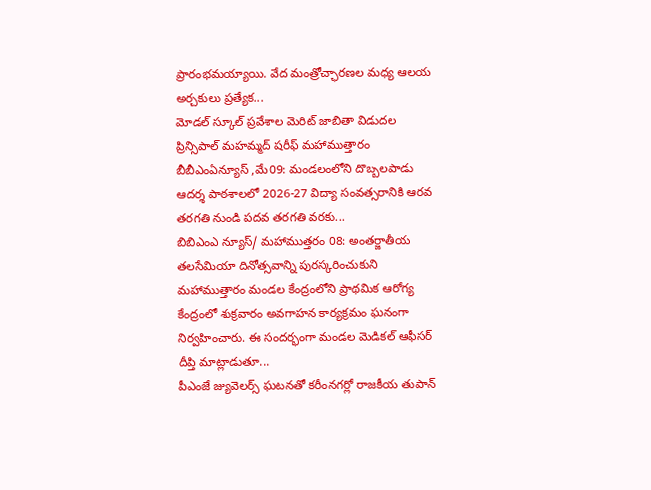ప్రారంభమయ్యాయి. వేద మంత్రోచ్ఛారణల మధ్య ఆలయ అర్చకులు ప్రత్యేక...
మోడల్ స్కూల్ ప్రవేశాల మెరిట్ జాబితా విడుదల ప్రిన్సిపాల్ మహమ్మద్ షరీఫ్ మహాముత్తారం బీబీఎంఏన్యూస్ ,మే09: మండలంలోని దొబ్బలపాడు ఆదర్శ పాఠశాలలో 2026-27 విద్యా సంవత్సరానికి ఆరవ తరగతి నుండి పదవ తరగతి వరకు...
బిబిఎంఎ న్యూస్/ మహాముత్తరం 08: అంతర్జాతీయ తలసేమియా దినోత్సవాన్ని పురస్కరించుకుని మహాముత్తారం మండల కేంద్రంలోని ప్రాథమిక ఆరోగ్య కేంద్రంలో శుక్రవారం అవగాహన కార్యక్రమం ఘనంగా నిర్వహించారు. ఈ సందర్భంగా మండల మెడికల్ ఆఫీసర్ దీప్తి మాట్లాడుతూ...
పీఎంజే జ్యువెలర్స్ ఘటనతో కరీంనగర్లో రాజకీయ తుపాన్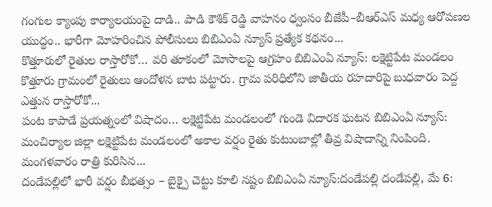గంగుల క్యాంపు కార్యాలయంపై దాడి.. పాడి కౌశిక్ రెడ్డి వాహనం ధ్వంసం బీజేపీ–బీఆర్ఎస్ మధ్య ఆరోపణల యుద్ధం.. భారీగా మోహరించిన పోలీసులు బిబిఎంఏ న్యూస్ ప్రత్యేక కథనం...
కొత్తూరులో రైతుల రాస్తారోకో… వరి తూకంలో మోసాలపై ఆగ్రహం బిబిఎంఏ న్యూస్: లక్షెట్టిపేట మండలం కొత్తూరు గ్రామంలో రైతులు ఆందోళన బాట పట్టారు. గ్రామ పరిధిలోని జాతీయ రహదారిపై బుధవారం పెద్ద ఎత్తున రాస్తారోకో...
పంట కాపాడే ప్రయత్నంలో విషాదం… లక్షెట్టిపేట మండలంలో గుండె విదారక ఘటన బిబిఎంఏ న్యూస్: మంచిర్యాల జిల్లా లక్షెట్టిపేట మండలంలో అకాల వర్షం రైతు కుటుంబాల్లో తీవ్ర విషాదాన్ని నింపింది. మంగళవారం రాత్రి కురిసిన...
దండేపల్లిలో భారీ వర్షం బీభత్సం – బైక్పై చెట్టు కూలి నష్టం బిబిఎంఏ న్యూస్:దండేపల్లి దండేపల్లి, మే 6: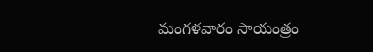మంగళవారం సాయంత్రం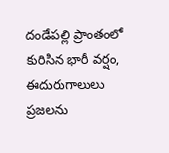దండేపల్లి ప్రాంతంలో కురిసిన భారీ వర్షం, ఈదురుగాలులు ప్రజలను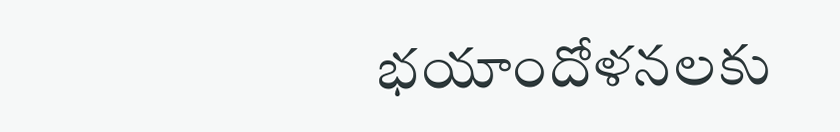భయాందోళనలకు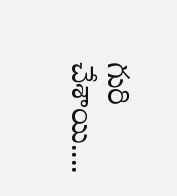గురి చేశాయి....